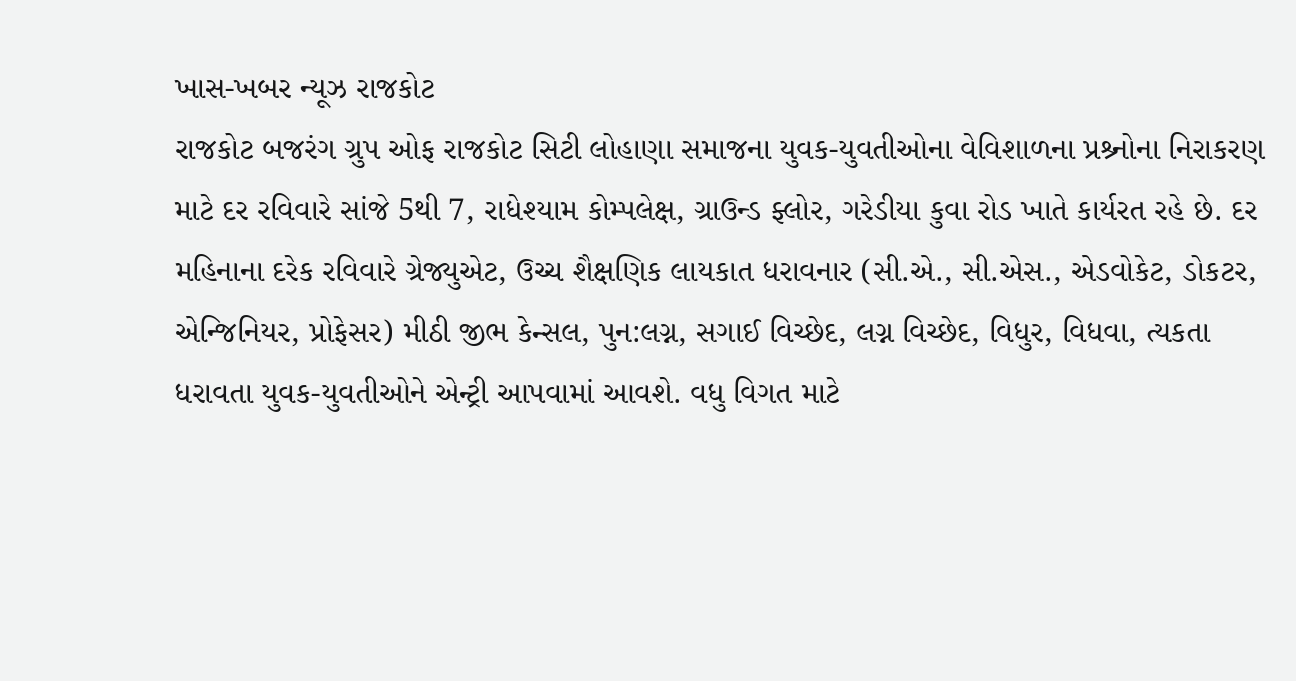ખાસ-ખબર ન્યૂઝ રાજકોટ
રાજકોટ બજરંગ ગ્રુપ ઓફ રાજકોટ સિટી લોહાણા સમાજના યુવક-યુવતીઓના વેવિશાળના પ્રશ્ર્નોના નિરાકરણ માટે દર રવિવારે સાંજે 5થી 7, રાધેશ્યામ કોમ્પલેક્ષ, ગ્રાઉન્ડ ફ્લોર, ગરેડીયા કુવા રોડ ખાતે કાર્યરત રહે છે. દર મહિનાના દરેક રવિવારે ગ્રેજ્યુએટ, ઉચ્ચ શૈક્ષણિક લાયકાત ધરાવનાર (સી.એ., સી.એસ., એડવોકેટ, ડોકટર, એન્જિનિયર, પ્રોફેસર) મીઠી જીભ કેન્સલ, પુન:લગ્ન, સગાઈ વિચ્છેદ, લગ્ન વિચ્છેદ, વિધુર, વિધવા, ત્યકતા ધરાવતા યુવક-યુવતીઓને એન્ટ્રી આપવામાં આવશે. વધુ વિગત માટે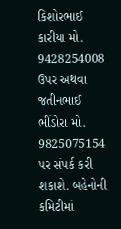કિશોરભાઈ કારીયા મો. 9428254008 ઉપર અથવા જતીનભાઈ ભીંડોરા મો. 9825075154 પર સંપર્ક કરી શકાશે. બહેનોની કમિટીમાં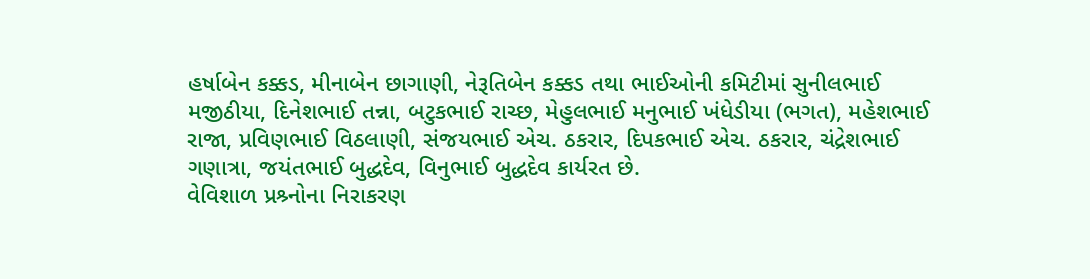હર્ષાબેન કક્કડ, મીનાબેન છાગાણી, નેરૂતિબેન કક્કડ તથા ભાઈઓની કમિટીમાં સુનીલભાઈ મજીઠીયા, દિનેશભાઈ તન્ના, બટુકભાઈ રાચ્છ, મેહુલભાઈ મનુભાઈ ખંધેડીયા (ભગત), મહેશભાઈ રાજા, પ્રવિણભાઈ વિઠલાણી, સંજયભાઈ એચ. ઠકરાર, દિપકભાઈ એચ. ઠકરાર, ચંદ્રેશભાઈ ગણાત્રા, જયંતભાઈ બુદ્ધદેવ, વિનુભાઈ બુદ્ધદેવ કાર્યરત છે.
વેવિશાળ પ્રશ્ર્નોના નિરાકરણ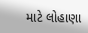માટે લોહાણા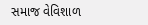સમાજ વેવિશાળ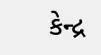કેન્દ્ર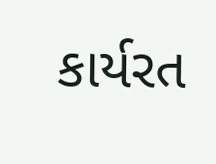કાર્યરત